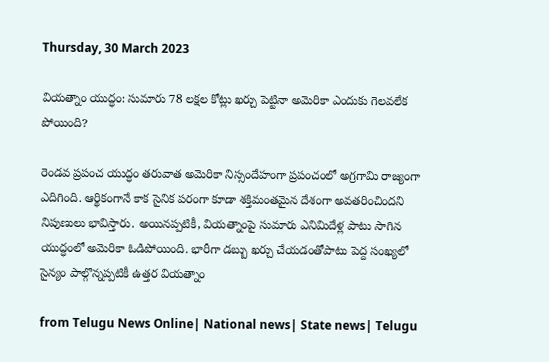Thursday, 30 March 2023

వియత్నాం యుద్ధం: సుమారు 78 లక్షల కోట్లు ఖర్చు పెట్టినా అమెరికా ఎందుకు గెలవలేక పోయింది?

రెండవ ప్రపంచ యుద్ధం తరువాత అమెరికా నిస్సందేహంగా ప్రపంచంలో అగ్రగామి రాజ్యంగా ఎదిగింది. ఆర్థికంగానే కాక సైనిక పరంగా కూడా శక్తిమంతమైన దేశంగా అవతరించిందని నిపుణులు భావిస్తారు. అయినప్పటికీ, వియత్నాంపై సుమారు ఎనిమిదేళ్ల పాటు సాగిన యుద్ధంలో అమెరికా ఓడిపోయింది. భారీగా డబ్బు ఖర్చు చేయడంతోపాటు పెద్ద సంఖ్యలో సైన్యం పాల్గొన్నప్పటికీ ఉత్తర వియత్నాం

from Telugu News Online| National news| State news| Telugu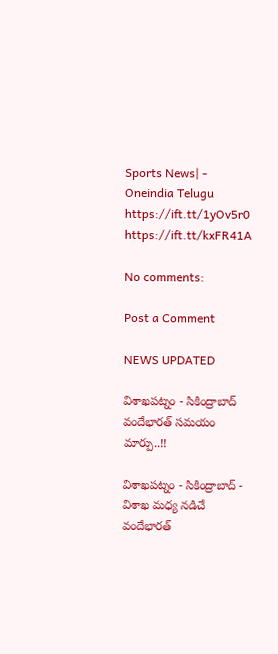Sports News| - Oneindia Telugu https://ift.tt/1yOv5r0
https://ift.tt/kxFR41A

No comments:

Post a Comment

NEWS UPDATED

విశాఖపట్నం - సికింద్రాబాద్ వందేభారత్ సమయం మార్పు..!!

విశాఖపట్నం - సికింద్రాబాద్ - విశాఖ మధ్య నడిచే వందేభారత్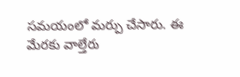సమయంలో మర్పు చేసారు. ఈ మేరకు వాల్తేరు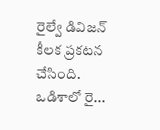రైల్వే డివిజన్ కీలక ప్రకటన చేసింది. ఒడిశాలో రై...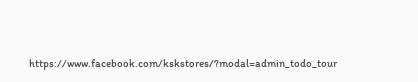https://www.facebook.com/kskstores/?modal=admin_todo_tour